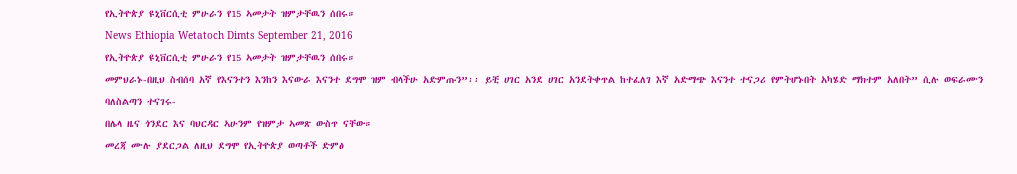የኢትዮጵያ ዩኒቨርሲቲ ምሁራን የ15 ኣመታት ዝምታቸዉን ሰበሩ።
News Ethiopia Wetatoch Dimts September 21, 2016
የኢትዮጵያ ዩኒቨርሲቲ ምሁራን የ15 ኣመታት ዝምታቸዉን ሰበሩ።
መምህራኑ-በዚህ ስብሰባ አኛ የእናንተን እንከን እናውራ እናንተ ደግሞ ዝም ብላችሁ አድምጡን”፡፡ ይቺ ሀገር አንደ ሀገር አንደትቀጥል ከተፈለገ እኛ አድማጭ እናንተ ተናጋሪ የምትሆኑበት አካሄድ ማክተም አለበት” ሲሉ ወፍራሙን ባለስልጣን ተናገሩ-
በሌላ ዜና ጎንደር እና ባህርዳር ኣሁንም የዝምታ ኣመጽ ውስጥ ናቸው።
መረጃ ሙሉ ያደርጋል ለዚህ ደግሞ የኢትዮጵያ ወጣቶች ድምፅ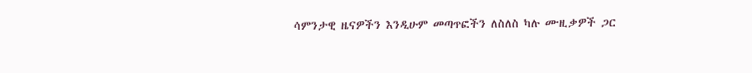ሳምንታዊ ዜናዎችን እንዲሁም መጣጥፎችን ለስለስ ካሉ ሙዚቃዎች ጋር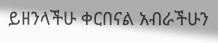ይዘንላችሁ ቀርበናል አብራችሁን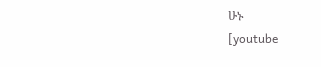ሁኑ
[youtube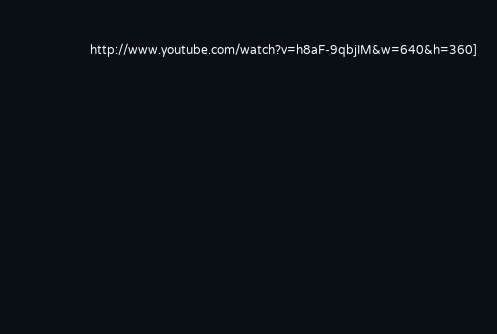http://www.youtube.com/watch?v=h8aF-9qbjIM&w=640&h=360]